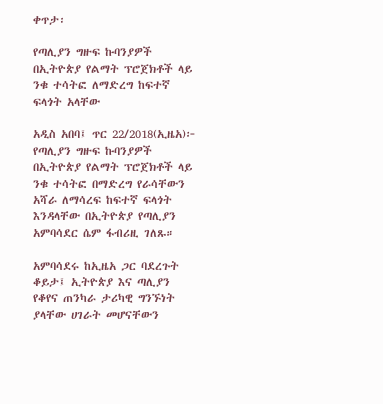ቀጥታ፡

የጣሊያን ግዙፍ ኩባንያዎች በኢትዮጵያ የልማት ፕሮጀክቶች ላይ ንቁ ተሳትፎ ለማድረግ ከፍተኛ ፍላጎት አላቸው

አዲስ አበባ፤ ጥር 22/2018(ኢዜአ)፦ የጣሊያን ግዙፍ ኩባንያዎች በኢትዮጵያ የልማት ፕሮጀክቶች ላይ ንቁ ተሳትፎ በማድረግ የራሳቸውን አሻራ ለማሳረፍ ከፍተኛ ፍላጎት እንዳላቸው በኢትዮጵያ የጣሊያን አምባሳደር ሴም ፋብሪዚ ገለጹ።

አምባሳደሩ ከኢዜአ ጋር ባደረጉት ቆይታ፤ ኢትዮጵያ እና ጣሊያን የቆየና ጠንካራ ታሪካዊ ግንኙነት ያላቸው ሀገራት መሆናቸውን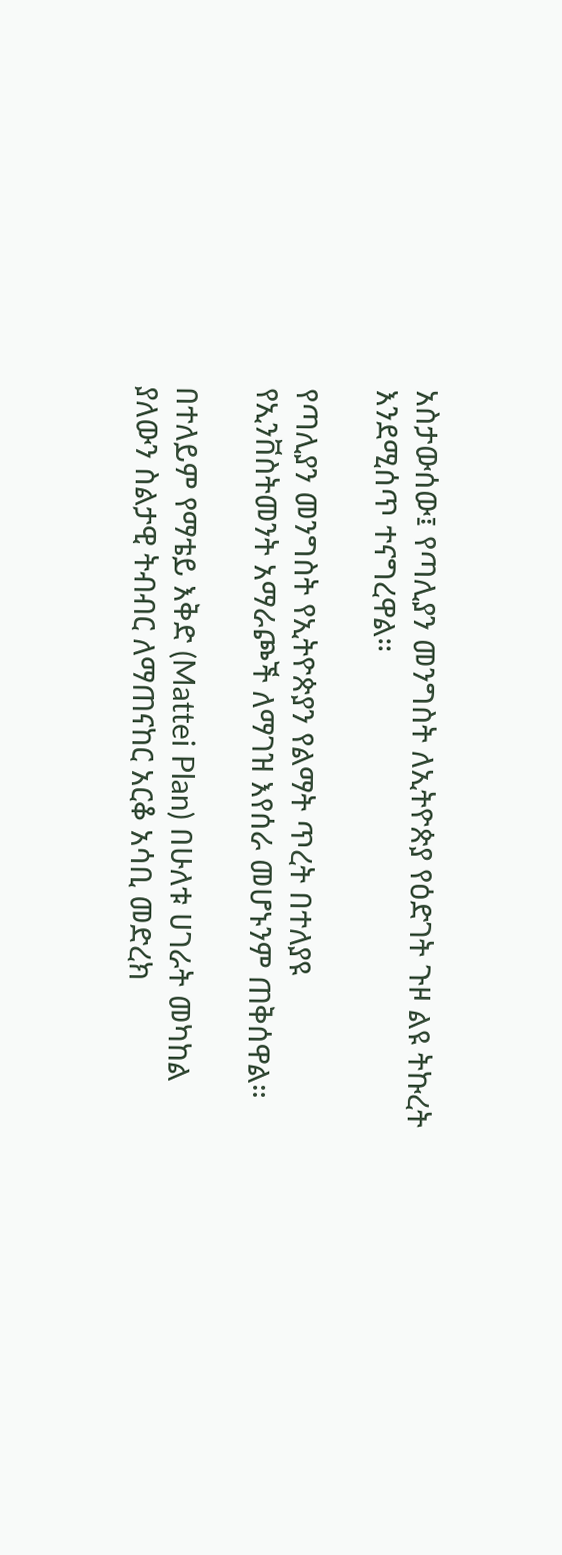አስታውሰው፤ የጣሊያን መንግስት ለኢትዮጵያ የዕድገት ጉዞ ልዩ ትኩረት እንደሚሰጥ ተናግረዋል።

የጣሊያን መንግስት የኢትዮጵያን የልማት ጥረት በተለያዩ የኢንቨስትመንት አማራጮች ለማገዝ እየሰራ መሆኑንም ጠቅሰዋል።

በተለይም የማቴይ እቅድ (Mattei Plan) በሁለቱ ሀገራት መካከል ያለውን ስልታዊ ትብብር ለማጠናከር አርቆ አሳቢ መድረክ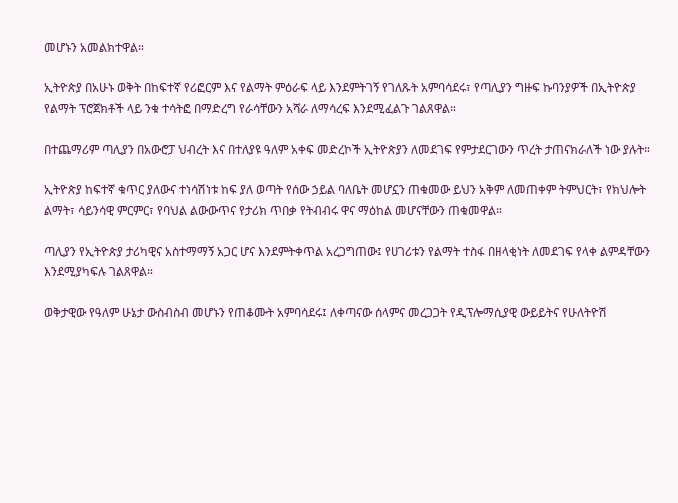መሆኑን አመልክተዋል።

ኢትዮጵያ በአሁኑ ወቅት በከፍተኛ የሪፎርም እና የልማት ምዕራፍ ላይ እንደምትገኝ የገለጹት አምባሳደሩ፣ የጣሊያን ግዙፍ ኩባንያዎች በኢትዮጵያ የልማት ፕሮጀክቶች ላይ ንቁ ተሳትፎ በማድረግ የራሳቸውን አሻራ ለማሳረፍ እንደሚፈልጉ ገልጸዋል።

በተጨማሪም ጣሊያን በአውሮፓ ህብረት እና በተለያዩ ዓለም አቀፍ መድረኮች ኢትዮጵያን ለመደገፍ የምታደርገውን ጥረት ታጠናክራለች ነው ያሉት።

ኢትዮጵያ ከፍተኛ ቁጥር ያለውና ተነሳሽነቱ ከፍ ያለ ወጣት የሰው ኃይል ባለቤት መሆኗን ጠቁመው ይህን አቅም ለመጠቀም ትምህርት፣ የክህሎት ልማት፣ ሳይንሳዊ ምርምር፣ የባህል ልውውጥና የታሪክ ጥበቃ የትብብሩ ዋና ማዕከል መሆናቸውን ጠቁመዋል።

ጣሊያን የኢትዮጵያ ታሪካዊና አስተማማኝ አጋር ሆና እንደምትቀጥል አረጋግጠው፤ የሀገሪቱን የልማት ተስፋ በዘላቂነት ለመደገፍ የላቀ ልምዳቸውን እንደሚያካፍሉ ገልጸዋል።

ወቅታዊው የዓለም ሁኔታ ውስብስብ መሆኑን የጠቆሙት አምባሳደሩ፤ ለቀጣናው ሰላምና መረጋጋት የዲፕሎማሲያዊ ውይይትና የሁለትዮሽ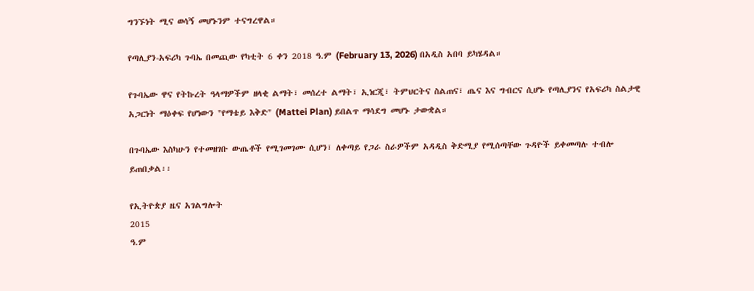ግንኙነት ሚና ወሳኝ መሆኑንም ተናግረዋል።

የጣሊያን-አፍሪካ ጉባኤ በመጪው የካቲት 6 ቀን 2018 ዓ.ም (February 13, 2026) በአዲስ አበባ ይካሄዳል።

የጉባኤው ዋና የትኩረት ዓላማዎችም ዘላቂ ልማት፣ መሰረተ ልማት፣ ኢነርጂ፣ ትምህርትና ስልጠና፣ ጤና እና ግብርና ሲሆኑ የጣሊያንና የአፍሪካ ስልታዊ አጋርነት ማዕቀፍ የሆነውን "የማቴይ እቅድ" (Mattei Plan) ይበልጥ ማሳደግ መሆኑ ታውቋል።

በጉባኤው እስካሁን የተመዘገቡ ውጤቶች የሚገመገሙ ሲሆን፣ ለቀጣይ የጋራ ስራዎችም አዳዲስ ቅድሚያ የሚሰጣቸው ጉዳዮች ይቀመጣሉ ተብሎ ይጠበቃል፡፡

የኢትዮጵያ ዜና አገልግሎት
2015
ዓ.ም